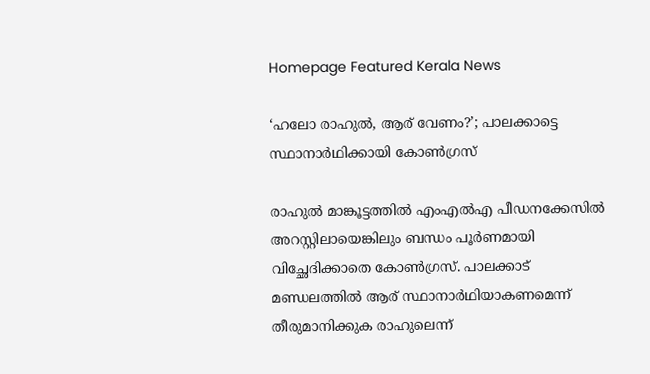Homepage Featured Kerala News

‘ഹലോ രാഹുല്‍, ആര് വേണം?’; പാലക്കാട്ടെ സ്ഥാനാര്‍ഥിക്കായി കോണ്‍ഗ്രസ്

രാഹുല്‍ മാങ്കൂട്ടത്തില്‍ എംഎല്‍എ പീഡനക്കേസില്‍ അറസ്റ്റിലായെങ്കിലും ബന്ധം പൂര്‍ണമായി വിച്ഛേദിക്കാതെ കോണ്‍ഗ്രസ്. പാലക്കാട് മണ്ഡലത്തില്‍ ആര് സ്ഥാനാര്‍ഥിയാകണമെന്ന് തീരുമാനിക്കുക രാഹുലെന്ന്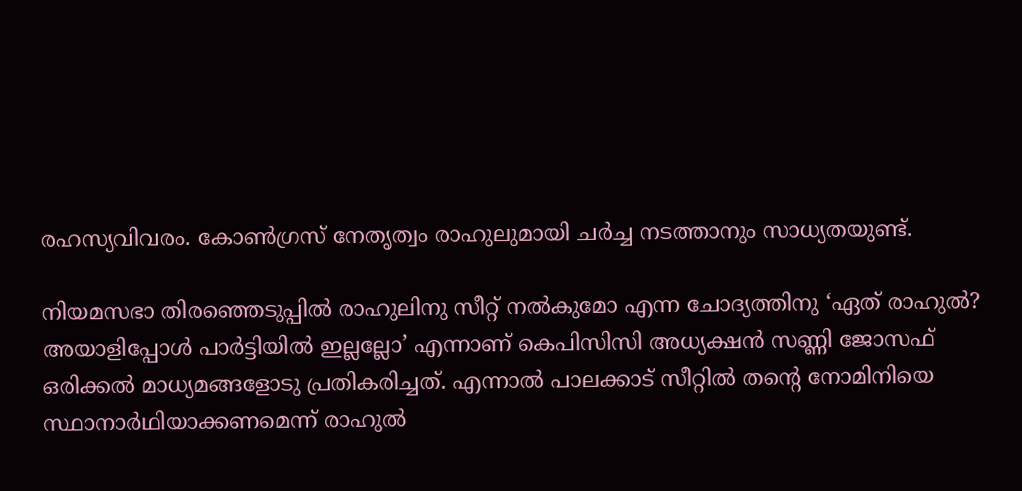രഹസ്യവിവരം. കോണ്‍ഗ്രസ് നേതൃത്വം രാഹുലുമായി ചര്‍ച്ച നടത്താനും സാധ്യതയുണ്ട്.

നിയമസഭാ തിരഞ്ഞെടുപ്പില്‍ രാഹുലിനു സീറ്റ് നല്‍കുമോ എന്ന ചോദ്യത്തിനു ‘ഏത് രാഹുല്‍? അയാളിപ്പോള്‍ പാര്‍ട്ടിയില്‍ ഇല്ലല്ലോ’ എന്നാണ് കെപിസിസി അധ്യക്ഷന്‍ സണ്ണി ജോസഫ് ഒരിക്കല്‍ മാധ്യമങ്ങളോടു പ്രതികരിച്ചത്. എന്നാല്‍ പാലക്കാട് സീറ്റില്‍ തന്റെ നോമിനിയെ സ്ഥാനാര്‍ഥിയാക്കണമെന്ന് രാഹുല്‍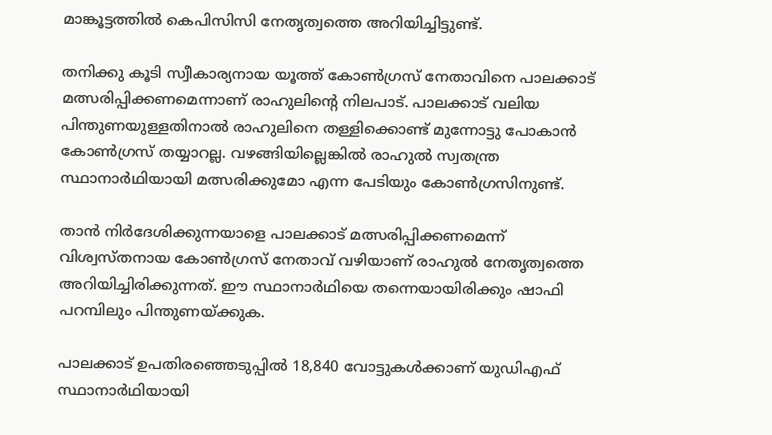മാങ്കൂട്ടത്തില്‍ കെപിസിസി നേതൃത്വത്തെ അറിയിച്ചിട്ടുണ്ട്.

തനിക്കു കൂടി സ്വീകാര്യനായ യൂത്ത് കോണ്‍ഗ്രസ് നേതാവിനെ പാലക്കാട് മത്സരിപ്പിക്കണമെന്നാണ് രാഹുലിന്റെ നിലപാട്. പാലക്കാട് വലിയ പിന്തുണയുള്ളതിനാല്‍ രാഹുലിനെ തള്ളിക്കൊണ്ട് മുന്നോട്ടു പോകാന്‍ കോണ്‍ഗ്രസ് തയ്യാറല്ല. വഴങ്ങിയില്ലെങ്കില്‍ രാഹുല്‍ സ്വതന്ത്ര സ്ഥാനാര്‍ഥിയായി മത്സരിക്കുമോ എന്ന പേടിയും കോണ്‍ഗ്രസിനുണ്ട്.

താന്‍ നിര്‍ദേശിക്കുന്നയാളെ പാലക്കാട് മത്സരിപ്പിക്കണമെന്ന് വിശ്വസ്തനായ കോണ്‍ഗ്രസ് നേതാവ് വഴിയാണ് രാഹുല്‍ നേതൃത്വത്തെ അറിയിച്ചിരിക്കുന്നത്. ഈ സ്ഥാനാര്‍ഥിയെ തന്നെയായിരിക്കും ഷാഫി പറമ്പിലും പിന്തുണയ്ക്കുക.

പാലക്കാട് ഉപതിരഞ്ഞെടുപ്പില്‍ 18,840 വോട്ടുകള്‍ക്കാണ് യുഡിഎഫ് സ്ഥാനാര്‍ഥിയായി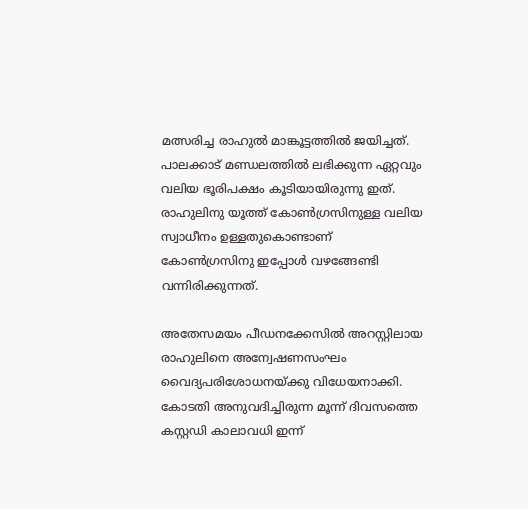മത്സരിച്ച രാഹുല്‍ മാങ്കൂട്ടത്തില്‍ ജയിച്ചത്. പാലക്കാട് മണ്ഡലത്തില്‍ ലഭിക്കുന്ന ഏറ്റവും വലിയ ഭൂരിപക്ഷം കൂടിയായിരുന്നു ഇത്. രാഹുലിനു യൂത്ത് കോണ്‍ഗ്രസിനുള്ള വലിയ സ്വാധീനം ഉള്ളതുകൊണ്ടാണ് കോണ്‍ഗ്രസിനു ഇപ്പോള്‍ വഴങ്ങേണ്ടി വന്നിരിക്കുന്നത്.

അതേസമയം പീഡനക്കേസില്‍ അറസ്റ്റിലായ രാഹുലിനെ അന്വേഷണസംഘം വൈദ്യപരിശോധനയ്ക്കു വിധേയനാക്കി. കോടതി അനുവദിച്ചിരുന്ന മൂന്ന് ദിവസത്തെ കസ്റ്റഡി കാലാവധി ഇന്ന്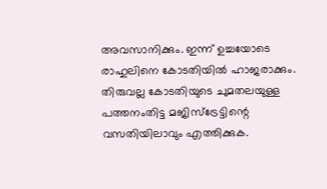അവസാനിക്കും. ഇന്ന് ഉച്ചയോടെ രാഹുലിനെ കോടതിയില്‍ ഹാജരാക്കും. തിരുവല്ല കോടതിയുടെ ചുമതലയുള്ള പത്തനംതിട്ട മജിസ്‌ട്രേട്ടിന്റെ വസതിയിലാവും എത്തിക്കുക.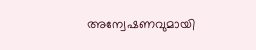അന്വേഷണവുമായി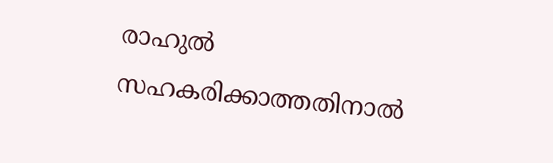രാഹുല്‍ സഹകരിക്കാത്തതിനാല്‍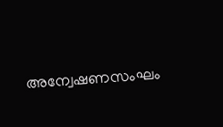അന്വേഷണസംഘം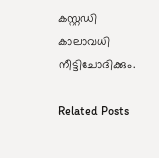കസ്റ്റഡി കാലാവധി നീട്ടിചോദിക്കും.

Related Posts